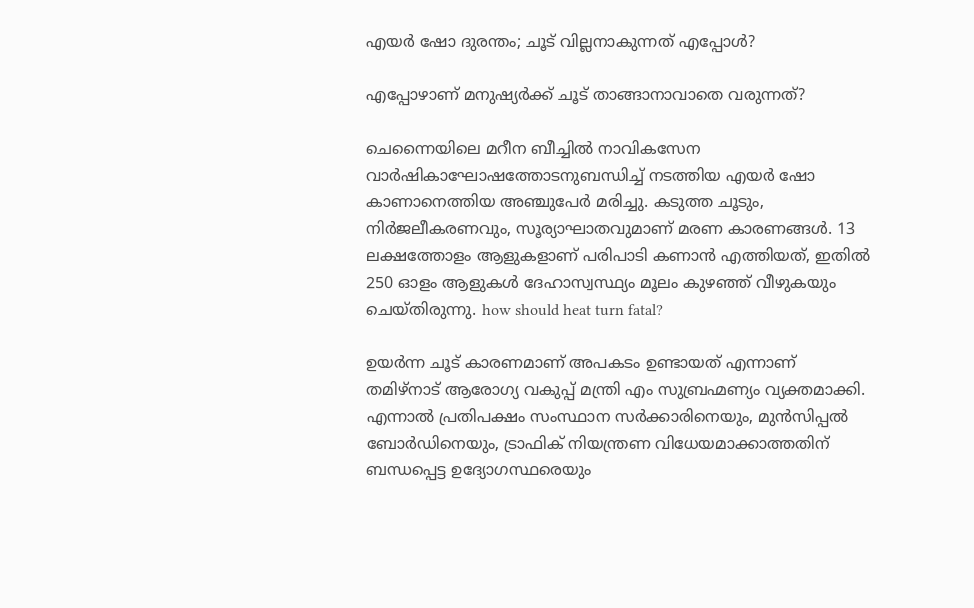എയര്‍ ഷോ ദുരന്തം; ചൂട് വില്ലനാകുന്നത് എപ്പോള്‍?

എപ്പോഴാണ് മനുഷ്യര്‍ക്ക് ചൂട് താങ്ങാനാവാതെ വരുന്നത്?

ചെന്നൈയിലെ മറീന ബീച്ചില്‍ നാവികസേന വാര്‍ഷികാഘോഷത്തോടനുബന്ധിച്ച് നടത്തിയ എയര്‍ ഷോ കാണാനെത്തിയ അഞ്ചുപേര്‍ മരിച്ചു. കടുത്ത ചൂടും, നിര്‍ജലീകരണവും, സൂര്യാഘാതവുമാണ് മരണ കാരണങ്ങള്‍. 13 ലക്ഷത്തോളം ആളുകളാണ് പരിപാടി കണാന്‍ എത്തിയത്, ഇതില്‍ 250 ഓളം ആളുകള്‍ ദേഹാസ്വസ്ഥ്യം മൂലം കുഴഞ്ഞ് വീഴുകയും ചെയ്തിരുന്നു. how should heat turn fatal?

ഉയര്‍ന്ന ചൂട് കാരണമാണ് അപകടം ഉണ്ടായത് എന്നാണ് തമിഴ്‌നാട് ആരോഗ്യ വകുപ്പ് മന്ത്രി എം സുബ്രഹ്മണ്യം വ്യക്തമാക്കി. എന്നാല്‍ പ്രതിപക്ഷം സംസ്ഥാന സര്‍ക്കാരിനെയും, മുന്‍സിപ്പല്‍ ബോര്‍ഡിനെയും, ട്രാഫിക് നിയന്ത്രണ വിധേയമാക്കാത്തതിന് ബന്ധപ്പെട്ട ഉദ്യോഗസ്ഥരെയും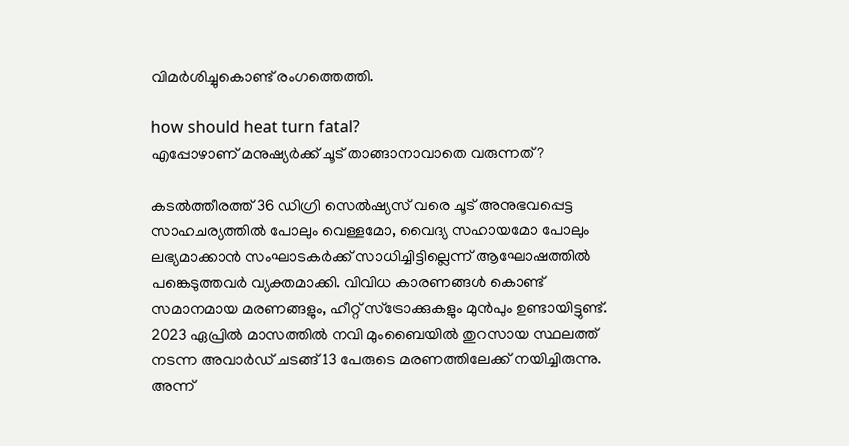വിമര്‍ശിച്ചുകൊണ്ട് രംഗത്തെത്തി.

how should heat turn fatal?
എപ്പോഴാണ് മനുഷ്യര്‍ക്ക് ചൂട് താങ്ങാനാവാതെ വരുന്നത്?

കടല്‍ത്തീരത്ത് 36 ഡിഗ്രി സെല്‍ഷ്യസ് വരെ ചൂട് അനുഭവപ്പെട്ട സാഹചര്യത്തില്‍ പോലും വെള്ളമോ, വൈദ്യ സഹായമോ പോലും ലഭ്യമാക്കാന്‍ സംഘാടകര്‍ക്ക് സാധിച്ചിട്ടില്ലെന്ന് ആഘോഷത്തില്‍ പങ്കെടുത്തവര്‍ വ്യക്തമാക്കി. വിവിധ കാരണങ്ങള്‍ കൊണ്ട് സമാനമായ മരണങ്ങളും, ഹീറ്റ് സ്‌ട്രോക്കുകളും മുന്‍പും ഉണ്ടായിട്ടുണ്ട്. 2023 ഏപ്രില്‍ മാസത്തില്‍ നവി മുംബൈയില്‍ തുറസായ സ്ഥലത്ത് നടന്ന അവാര്‍ഡ് ചടങ്ങ് 13 പേരുടെ മരണത്തിലേക്ക് നയിച്ചിരുന്നു. അന്ന്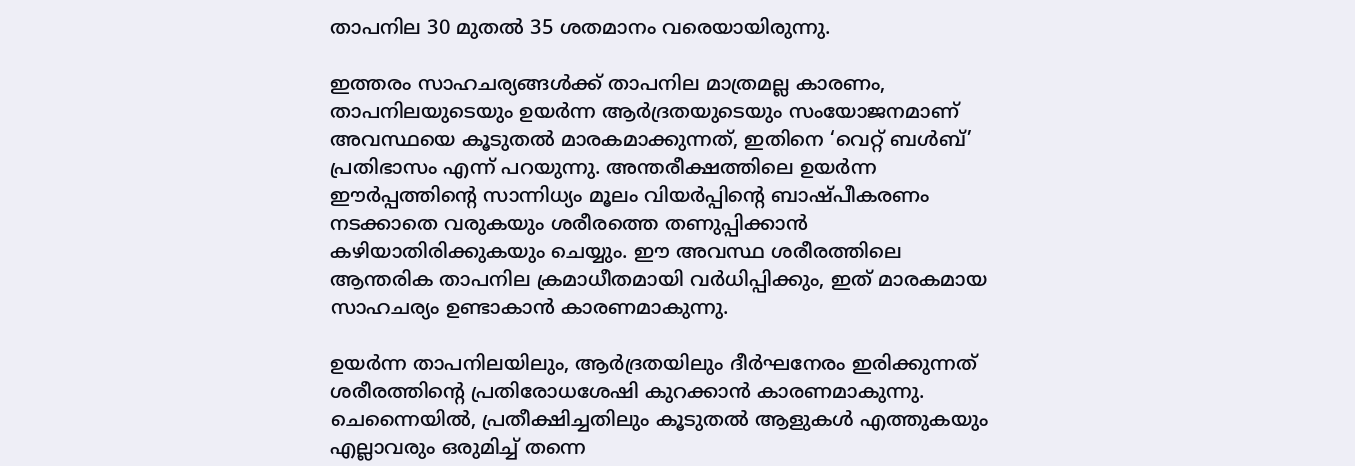താപനില 30 മുതല്‍ 35 ശതമാനം വരെയായിരുന്നു.

ഇത്തരം സാഹചര്യങ്ങള്‍ക്ക് താപനില മാത്രമല്ല കാരണം, താപനിലയുടെയും ഉയര്‍ന്ന ആര്‍ദ്രതയുടെയും സംയോജനമാണ് അവസ്ഥയെ കൂടുതല്‍ മാരകമാക്കുന്നത്, ഇതിനെ ‘വെറ്റ് ബള്‍ബ്’ പ്രതിഭാസം എന്ന് പറയുന്നു. അന്തരീക്ഷത്തിലെ ഉയര്‍ന്ന ഈര്‍പ്പത്തിന്റെ സാന്നിധ്യം മൂലം വിയര്‍പ്പിന്റെ ബാഷ്പീകരണം നടക്കാതെ വരുകയും ശരീരത്തെ തണുപ്പിക്കാന്‍ കഴിയാതിരിക്കുകയും ചെയ്യും. ഈ അവസ്ഥ ശരീരത്തിലെ ആന്തരിക താപനില ക്രമാധീതമായി വര്‍ധിപ്പിക്കും, ഇത് മാരകമായ സാഹചര്യം ഉണ്ടാകാന്‍ കാരണമാകുന്നു.

ഉയര്‍ന്ന താപനിലയിലും, ആര്‍ദ്രതയിലും ദീര്‍ഘനേരം ഇരിക്കുന്നത് ശരീരത്തിന്റെ പ്രതിരോധശേഷി കുറക്കാന്‍ കാരണമാകുന്നു. ചെന്നൈയില്‍, പ്രതീക്ഷിച്ചതിലും കൂടുതല്‍ ആളുകള്‍ എത്തുകയും എല്ലാവരും ഒരുമിച്ച് തന്നെ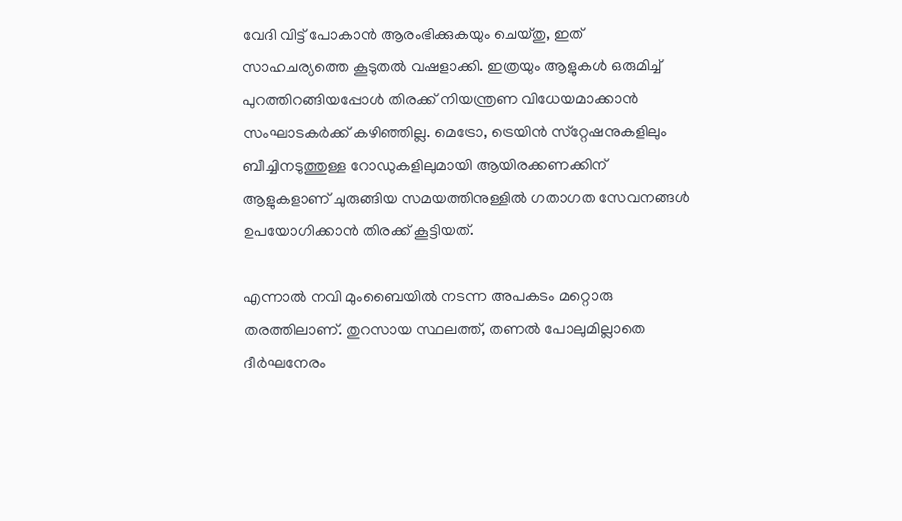വേദി വിട്ട് പോകാന്‍ ആരംഭിക്കുകയും ചെയ്തു, ഇത് സാഹചര്യത്തെ കൂടുതല്‍ വഷളാക്കി. ഇത്രയും ആളുകള്‍ ഒരുമിച്ച് പുറത്തിറങ്ങിയപ്പോള്‍ തിരക്ക് നിയന്ത്രണ വിധേയമാക്കാന്‍ സംഘാടകര്‍ക്ക് കഴിഞ്ഞില്ല. മെട്രോ, ട്രെയിന്‍ സ്‌റ്റേഷനുകളിലും ബീച്ചിനടുത്തുള്ള റോഡുകളിലുമായി ആയിരക്കണക്കിന് ആളുകളാണ് ചുരുങ്ങിയ സമയത്തിനുള്ളില്‍ ഗതാഗത സേവനങ്ങള്‍ ഉപയോഗിക്കാന്‍ തിരക്ക് കൂട്ടിയത്.

എന്നാല്‍ നവി മുംബൈയില്‍ നടന്ന അപകടം മറ്റൊരു തരത്തിലാണ്. തുറസായ സ്ഥലത്ത്, തണല്‍ പോലുമില്ലാതെ ദീര്‍ഘനേരം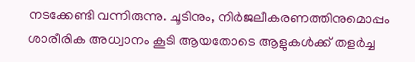നടക്കേണ്ടി വന്നിരുന്നു. ചൂടിനും, നിര്‍ജലീകരണത്തിനുമൊപ്പം ശാരീരിക അധ്വാനം കൂടി ആയതോടെ ആളുകള്‍ക്ക് തളര്‍ച്ച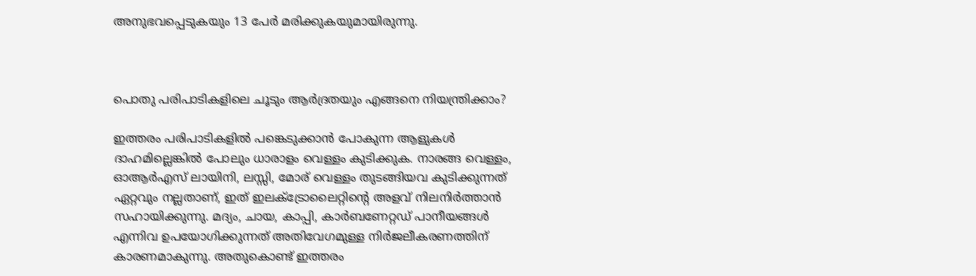അനുഭവപ്പെടുകയും 13 പേര്‍ മരിക്കുകയുമായിരുന്നു.



പൊതു പരിപാടികളിലെ ചൂടും ആര്‍ദ്രതയും എങ്ങനെ നിയന്ത്രിക്കാം?

ഇത്തരം പരിപാടികളില്‍ പങ്കെടുക്കാന്‍ പോകുന്ന ആളുകള്‍ ദാഹമില്ലെങ്കില്‍ പോലും ധാരാളം വെള്ളം കുടിക്കുക. നാരങ്ങ വെള്ളം, ഓആര്‍എസ് ലായിനി, ലസ്സി, മോര് വെള്ളം തുടങ്ങിയവ കുടിക്കുന്നത് ഏറ്റവും നല്ലതാണ്, ഇത് ഇലക്ട്രോലൈറ്റിന്റെ അളവ് നിലനിര്‍ത്താന്‍ സഹായിക്കുന്നു. മദ്യം, ചായ, കാപ്പി, കാര്‍ബണേറ്റഡ് പാനീയങ്ങള്‍ എന്നിവ ഉപയോഗിക്കുന്നത് അതിവേഗമുള്ള നിര്‍ജലീകരണത്തിന് കാരണമാകുന്നു. അതുകൊണ്ട് ഇത്തരം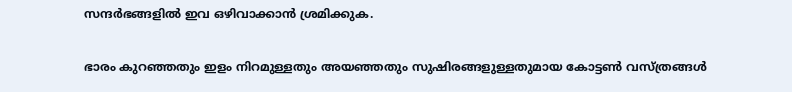സന്ദര്‍ഭങ്ങളില്‍ ഇവ ഒഴിവാക്കാന്‍ ശ്രമിക്കുക.

ഭാരം കുറഞ്ഞതും ഇളം നിറമുള്ളതും അയഞ്ഞതും സുഷിരങ്ങളുള്ളതുമായ കോട്ടണ്‍ വസ്ത്രങ്ങള്‍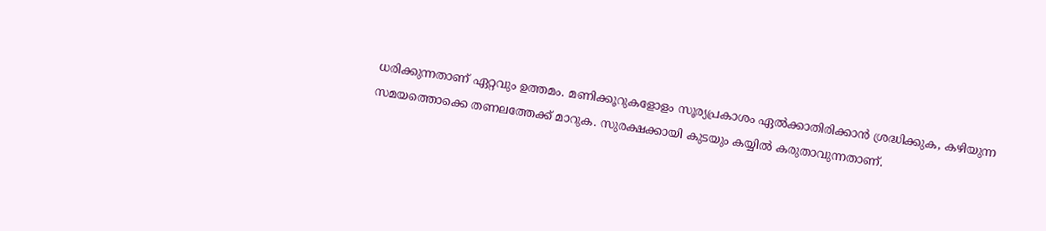ധരിക്കുന്നതാണ് ഏറ്റവും ഉത്തമം. മണിക്കൂറുകളോളം സൂര്യപ്രകാശം ഏല്‍ക്കാതിരിക്കാന്‍ ശ്രദ്ധിക്കുക, കഴിയുന്ന സമയത്തൊക്കെ തണലത്തേക്ക് മാറുക. സുരക്ഷക്കായി കുടയും കയ്യില്‍ കരുതാവുന്നതാണ്.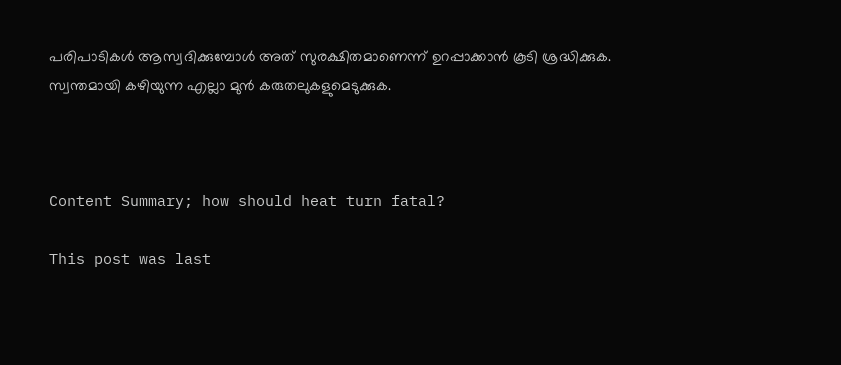പരിപാടികള്‍ ആസ്വദിക്കുമ്പോള്‍ അത് സുരക്ഷിതമാണെന്ന് ഉറപ്പാക്കാന്‍ കൂടി ശ്രദ്ധിക്കുക. സ്വന്തമായി കഴിയുന്ന എല്ലാ മുന്‍ കരുതലുകളുമെടുക്കുക.



Content Summary; how should heat turn fatal?

This post was last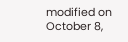modified on October 8,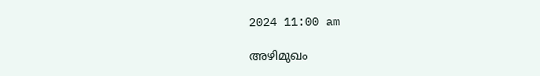2024 11:00 am

അഴിമുഖം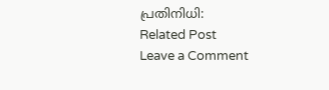പ്രതിനിധി:
Related Post
Leave a Comment